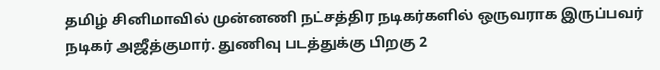தமிழ் சினிமாவில் முன்னணி நட்சத்திர நடிகர்களில் ஒருவராக இருப்பவர் நடிகர் அஜீத்குமார். துணிவு படத்துக்கு பிறகு 2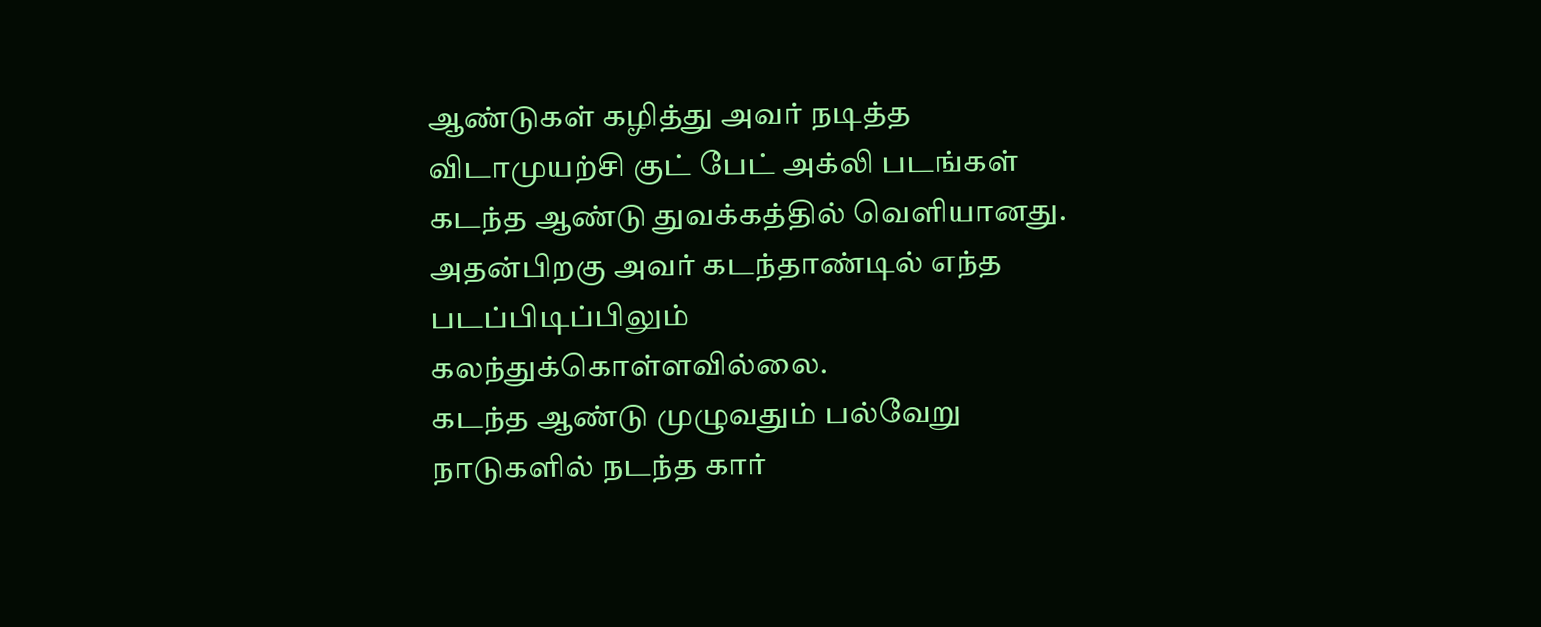ஆண்டுகள் கழித்து அவர் நடித்த விடாமுயற்சி குட் பேட் அக்லி படங்கள் கடந்த ஆண்டு துவக்கத்தில் வெளியானது. அதன்பிறகு அவர் கடந்தாண்டில் எந்த படப்பிடிப்பிலும் கலந்துக்கொள்ளவில்லை.
கடந்த ஆண்டு முழுவதும் பல்வேறு நாடுகளில் நடந்த கார்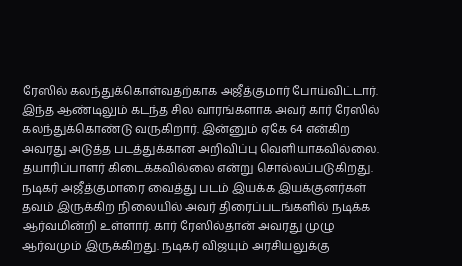ரேஸில் கலந்துக்கொள்வதற்காக அஜீத்குமார் போய்விட்டார். இந்த ஆண்டிலும் கடந்த சில வாரங்களாக அவர் கார் ரேஸில் கலந்துக்கொண்டு வருகிறார். இன்னும் ஏகே 64 என்கிற அவரது அடுத்த படத்துக்கான அறிவிப்பு வெளியாகவில்லை. தயாரிப்பாளர் கிடைக்கவில்லை என்று சொல்லப்படுகிறது.
நடிகர் அஜீத்குமாரை வைத்து படம் இயக்க இயக்குனர்கள் தவம் இருக்கிற நிலையில் அவர் திரைப்படங்களில் நடிக்க ஆர்வமின்றி உள்ளார். கார் ரேஸில்தான் அவரது முழு ஆர்வமும் இருக்கிறது. நடிகர் விஜயும் அரசியலுக்கு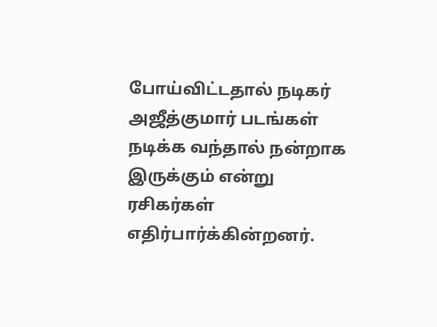போய்விட்டதால் நடிகர் அஜீத்குமார் படங்கள் நடிக்க வந்தால் நன்றாக இருக்கும் என்று ரசிகர்கள் எதிர்பார்க்கின்றனர்.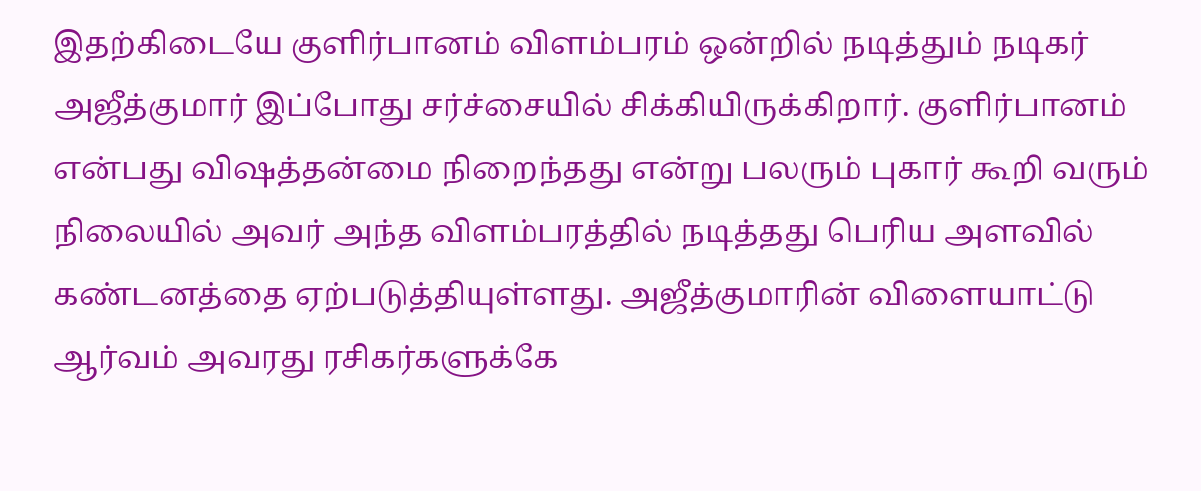இதற்கிடையே குளிர்பானம் விளம்பரம் ஒன்றில் நடித்தும் நடிகர் அஜீத்குமார் இப்போது சர்ச்சையில் சிக்கியிருக்கிறார். குளிர்பானம் என்பது விஷத்தன்மை நிறைந்தது என்று பலரும் புகார் கூறி வரும் நிலையில் அவர் அந்த விளம்பரத்தில் நடித்தது பெரிய அளவில் கண்டனத்தை ஏற்படுத்தியுள்ளது. அஜீத்குமாரின் விளையாட்டு ஆர்வம் அவரது ரசிகர்களுக்கே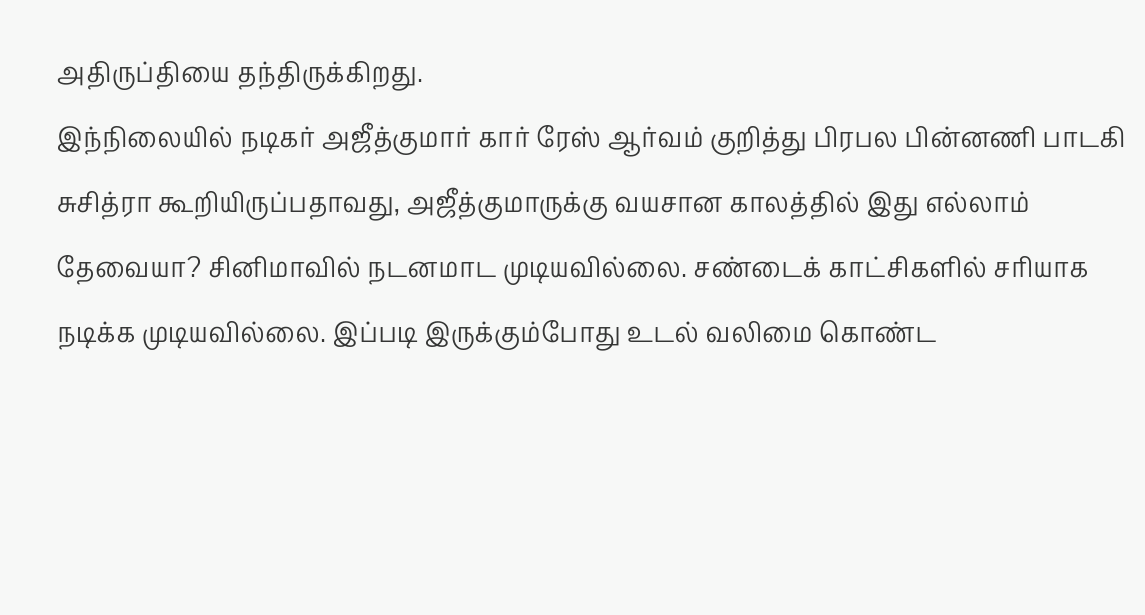அதிருப்தியை தந்திருக்கிறது.
இந்நிலையில் நடிகர் அஜீத்குமார் கார் ரேஸ் ஆர்வம் குறித்து பிரபல பின்னணி பாடகி சுசித்ரா கூறியிருப்பதாவது, அஜீத்குமாருக்கு வயசான காலத்தில் இது எல்லாம் தேவையா? சினிமாவில் நடனமாட முடியவில்லை. சண்டைக் காட்சிகளில் சரியாக நடிக்க முடியவில்லை. இப்படி இருக்கும்போது உடல் வலிமை கொண்ட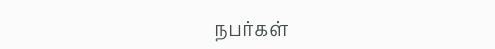நபர்கள்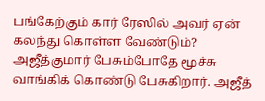பங்கேற்கும் கார் ரேஸில் அவர் ஏன் கலந்து கொள்ள வேண்டும்?
அஜீத்குமார் பேசும்போதே மூச்சு வாங்கிக் கொண்டு பேசுகிறார். அஜீத்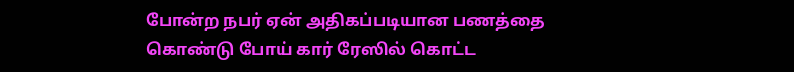போன்ற நபர் ஏன் அதிகப்படியான பணத்தை கொண்டு போய் கார் ரேஸில் கொட்ட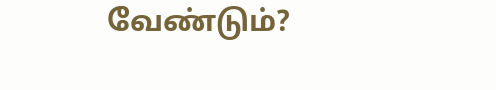வேண்டும்?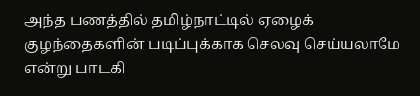அந்த பணத்தில் தமிழ்நாட்டில் ஏழைக் குழந்தைகளின் படிப்புக்காக செலவு செய்யலாமே என்று பாடகி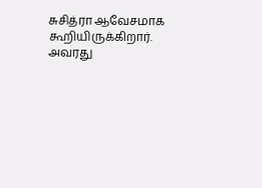சுசித்ரா ஆவேசமாக கூறியிருக்கிறார். அவரது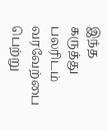இந்த கருத்து பலரிடம் வரவேற்பை பெற்று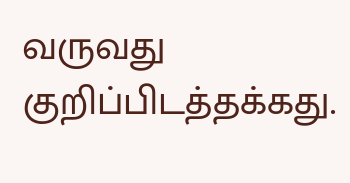வருவது குறிப்பிடத்தக்கது.